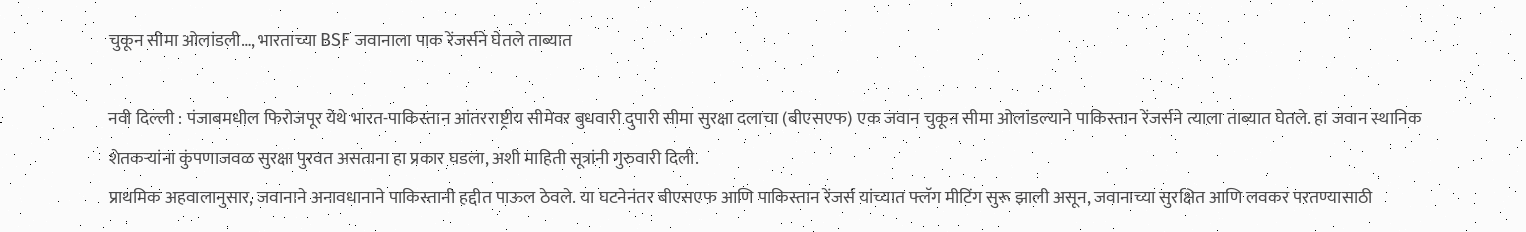चुकून सीमा ओलांडली…, भारताच्या BSF जवानाला पाक रेंजर्सने घेतले ताब्यात

नवी दिल्ली : पंजाबमधील फिरोजपूर येथे भारत-पाकिस्तान आंतरराष्ट्रीय सीमेवर बुधवारी दुपारी सीमा सुरक्षा दलाचा (बीएसएफ) एक जवान चुकून सीमा ओलांडल्याने पाकिस्तान रेंजर्सने त्याला ताब्यात घेतले. हा जवान स्थानिक शेतकऱ्यांना कुंपणाजवळ सुरक्षा पुरवत असताना हा प्रकार घडला, अशी माहिती सूत्रांनी गुरुवारी दिली.
प्राथमिक अहवालानुसार, जवानाने अनावधानाने पाकिस्तानी हद्दीत पाऊल ठेवले. या घटनेनंतर बीएसएफ आणि पाकिस्तान रेंजर्स यांच्यात फ्लॅग मीटिंग सुरू झाली असून, जवानाच्या सुरक्षित आणि लवकर परतण्यासाठी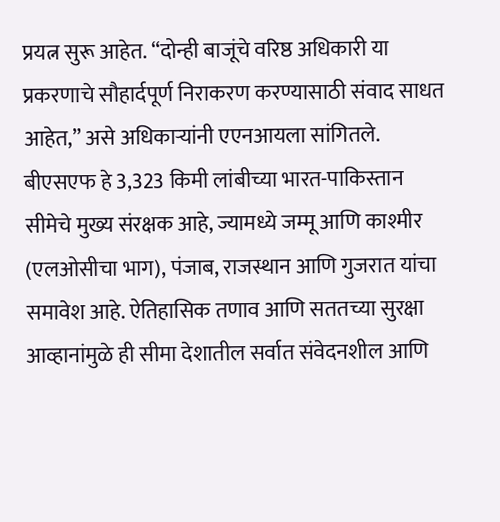प्रयत्न सुरू आहेत. “दोन्ही बाजूंचे वरिष्ठ अधिकारी या प्रकरणाचे सौहार्दपूर्ण निराकरण करण्यासाठी संवाद साधत आहेत,” असे अधिकाऱ्यांनी एएनआयला सांगितले.
बीएसएफ हे 3,323 किमी लांबीच्या भारत-पाकिस्तान सीमेचे मुख्य संरक्षक आहे, ज्यामध्ये जम्मू आणि काश्मीर (एलओसीचा भाग), पंजाब, राजस्थान आणि गुजरात यांचा समावेश आहे. ऐतिहासिक तणाव आणि सततच्या सुरक्षा आव्हानांमुळे ही सीमा देशातील सर्वात संवेदनशील आणि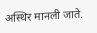अस्थिर मानली जाते.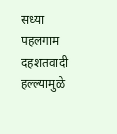सध्या पहलगाम दहशतवादी हल्ल्यामुळे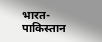भारत-पाकिस्तान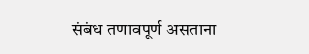संबंध तणावपूर्ण असताना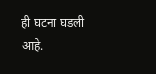ही घटना घडली आहे.